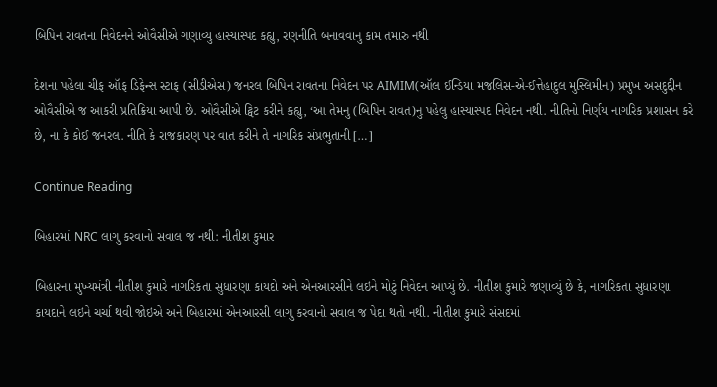બિપિન રાવતના નિવેદનને ઓવૈસીએ ગણાવ્યુ હાસ્યાસ્પદ કહ્યુ, રણનીતિ બનાવવાનુ કામ તમારુ નથી

દેશના પહેલા ચીફ ઑફ ડિફેન્સ સ્ટાફ (સીડીએસ) જનરલ બિપિન રાવતના નિવેદન પર AIMIM(ઑલ ઈન્ડિયા મજલિસ-એ-ઈત્તેહાદુલ મુસ્લિમીન) પ્રમુખ અસદુદ્દીન ઓવૈસીએ જ આકરી પ્રતિક્રિયા આપી છે. ઓવૈસીએ ટ્વિટ કરીને કહ્યુ, ‘આ તેમનુ (બિપિન રાવત)નુ પહેલુ હાસ્યાસ્પદ નિવેદન નથી. નીતિનો નિર્ણય નાગરિક પ્રશાસન કરે છે, ના કે કોઈ જનરલ. નીતિ કે રાજકારણ પર વાત કરીને તે નાગરિક સંપ્રભુતાની […]

Continue Reading

બિહારમાં NRC લાગુ કરવાનો સવાલ જ નથી: નીતીશ કુમાર

બિહારના મુખ્યમંત્રી નીતીશ કુમારે નાગરિકતા સુધારણા કાયદો અને એનઆરસીને લઇને મોટું નિવેદન આપ્યું છે. નીતીશ કુમારે જણાવ્યું છે કે, નાગરિકતા સુધારણા કાયદાને લઇને ચર્ચા થવી જોઇએ અને બિહારમાં એનઆરસી લાગુ કરવાનો સવાલ જ પેદા થતો નથી. નીતીશ કુમારે સંસદમાં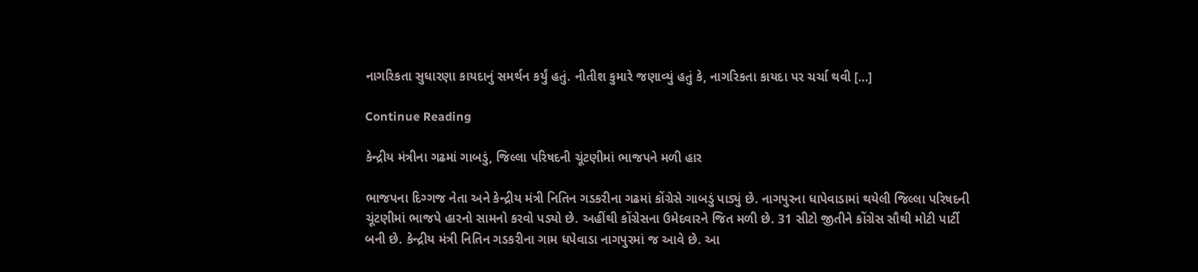નાગરિકતા સુધારણા કાયદાનું સમર્થન કર્યું હતું. નીતીશ કુમારે જણાવ્યું હતું કે, નાગરિકતા કાયદા પર ચર્ચા થવી […]

Continue Reading

કેન્દ્રીય મંત્રીના ગઢમાં ગાબડું, જિલ્લા પરિષદની ચૂંટણીમાં ભાજપને મળી હાર

ભાજપના દિગ્ગજ નેતા અને કેન્દ્રીય મંત્રી નિતિન ગડકરીના ગઢમાં કોંગ્રેસે ગાબડું પાડ્યું છે. નાગપુરના ધાપેવાડામાં થયેલી જિલ્લા પરિષદની ચૂંટણીમાં ભાજપે હારનો સામનો કરવો પડ્યો છે. અહીંથી કોંગ્રેસના ઉમેદવારને જિત મળી છે. 31 સીટો જીતીને કોંગ્રેસ સૌથી મોટી પાર્ટી બની છે. કેન્દ્રીય મંત્રી નિતિન ગડકરીના ગામ ધપેવાડા નાગપુરમાં જ આવે છે. આ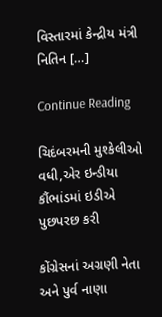વિસ્તારમાં કેન્દ્રીય મંત્રી નિતિન […]

Continue Reading

ચિદંબરમની મુશ્કેલીઓ વધી,એર ઇન્ડીયા કૌંભાંડમાં ઇડીએ પુછપરછ કરી

કોંગ્રેસનાં અગ્રણી નેતા અને પુર્વ નાણા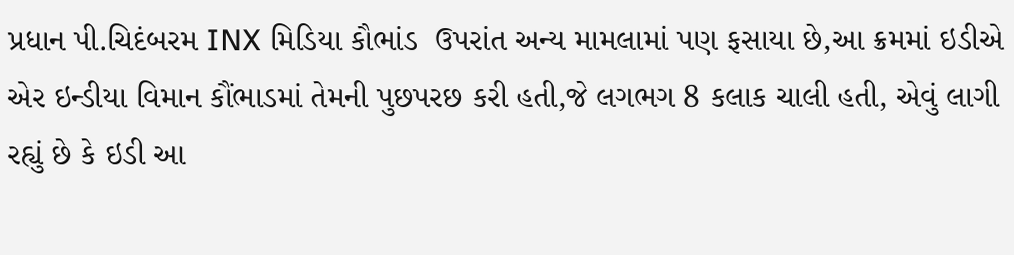પ્રધાન પી.ચિદંબરમ INX મિડિયા કૌભાંડ  ઉપરાંત અન્ય મામલામાં પણ ફસાયા છે,આ ક્રમમાં ઇડીએ એર ઇન્ડીયા વિમાન કૌંભાડમાં તેમની પુછપરછ કરી હતી,જે લગભગ 8 કલાક ચાલી હતી, એવું લાગી રહ્યું છે કે ઇડી આ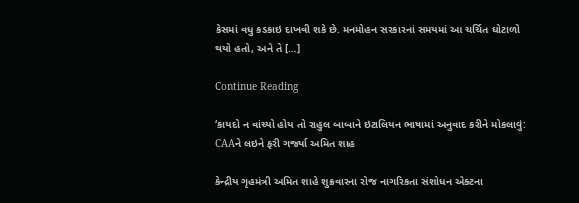કેસમાં વધુ કડકાઇ દાખવી શકે છે. મનમોહન સરકારનાં સમયમાં આ ચર્ચિત ઘોટાળો થયો હતો, અને તે […]

Continue Reading

‘કાયદો ન વાંચ્યો હોય તો રાહુલ બાબાને ઇટાલિયન ભાષામાં અનુવાદ કરીને મોકલાવું: CAAને લઇને ફરી ગર્જ્યા અમિત શાહ

કેન્દ્રીય ગૃહમંત્રી અમિત શાહે શુક્રવારના રોજ નાગરિકતા સંશોધન એક્ટના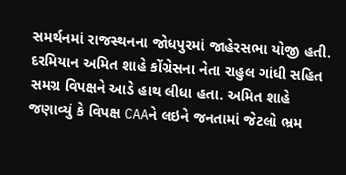સમર્થનમાં રાજસ્થનના જોધપુરમાં જાહેરસભા યોજી હતી. દરમિયાન અમિત શાહે કોંગ્રેસના નેતા રાહુલ ગાંધી સહિત સમગ્ર વિપક્ષને આડે હાથ લીધા હતા. અમિત શાહે જણાવ્યું કે વિપક્ષ CAAને લઇને જનતામાં જેટલો ભ્રમ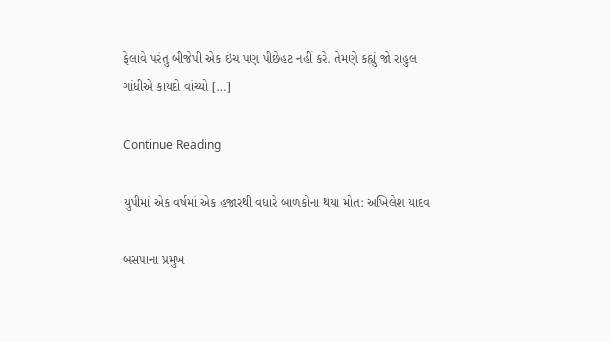ફેલાવે પરંતુ બીજેપી એક ઇંચ પણ પીછેહટ નહીં કરે. તેમણે કહ્યું જો રાહુલ ગાંધીએ કાયદો વાંચ્યો […]

Continue Reading

યુપીમાં એક વર્ષમાં એક હજારથી વધારે બાળકોના થયા મોત: અખિલેશ યાદવ

બસપાના પ્રમુખ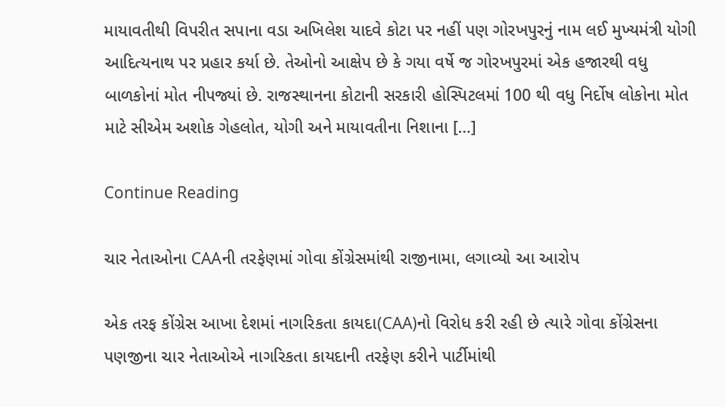માયાવતીથી વિપરીત સપાના વડા અખિલેશ યાદવે કોટા પર નહીં પણ ગોરખપુરનું નામ લઈ મુખ્યમંત્રી યોગી આદિત્યનાથ પર પ્રહાર કર્યા છે. તેઓનો આક્ષેપ છે કે ગયા વર્ષે જ ગોરખપુરમાં એક હજારથી વધુ બાળકોનાં મોત નીપજ્યાં છે. રાજસ્થાનના કોટાની સરકારી હોસ્પિટલમાં 100 થી વધુ નિર્દોષ લોકોના મોત માટે સીએમ અશોક ગેહલોત, યોગી અને માયાવતીના નિશાના […]

Continue Reading

ચાર નેતાઓના CAAની તરફેણમાં ગોવા કોંગ્રેસમાંથી રાજીનામા, લગાવ્યો આ આરોપ

એક તરફ કોંગ્રેસ આખા દેશમાં નાગરિકતા કાયદા(CAA)નો વિરોધ કરી રહી છે ત્યારે ગોવા કોંગ્રેસના પણજીના ચાર નેતાઓએ નાગરિકતા કાયદાની તરફેણ કરીને પાર્ટીમાંથી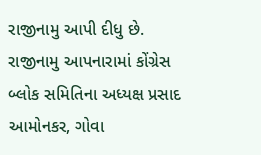રાજીનામુ આપી દીધુ છે. રાજીનામુ આપનારામાં કોંગ્રેસ બ્લોક સમિતિના અધ્યક્ષ પ્રસાદ આમોનકર, ગોવા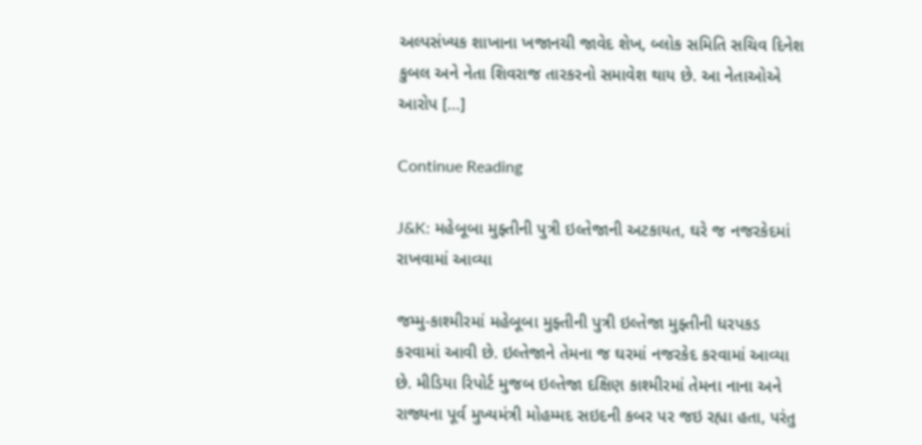અલ્પસંખ્યક શાખાના ખજાનચી જાવેદ શેખ, બ્લોક સમિતિ સચિવ દિનેશ કુબલ અને નેતા શિવરાજ તારકરનો સમાવેશ થાય છે. આ નેતાઓએ આરોપ […]

Continue Reading

J&K: મહેબૂબા મુફ્તીની પુત્રી ઇલ્તેજાની અટકાયત, ઘરે જ નજરકેદમાં રાખવામાં આવ્યા

જમ્મુ-કાશ્મીરમાં મહેબૂબા મુફ્તીની પુત્રી ઇલ્તેજા મુફ્તીની ધરપકડ કરવામાં આવી છે. ઇલ્તેજાને તેમના જ ઘરમાં નજરકેદ કરવામાં આવ્યા છે. મીડિયા રિપોર્ટ મુજબ ઇલ્તેજા દક્ષિણ કાશ્મીરમાં તેમના નાના અને રાજ્યના પૂર્વ મુખ્યમંત્રી મોહમ્મદ સઇદની કબર પર જઇ રહ્યા હતા, પરંતુ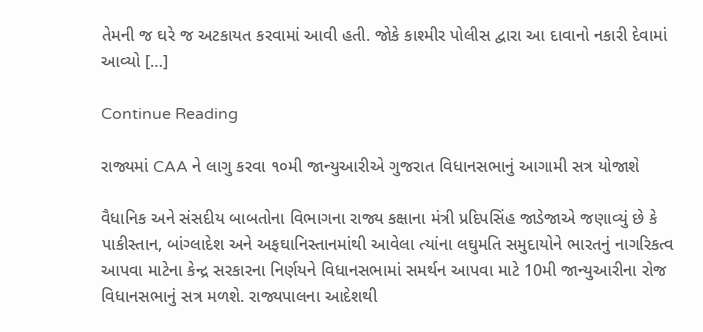તેમની જ ઘરે જ અટકાયત કરવામાં આવી હતી. જોકે કાશ્મીર પોલીસ દ્વારા આ દાવાનો નકારી દેવામાં આવ્યો […]

Continue Reading

રાજ્યમાં CAA ને લાગુ કરવા ૧૦મી જાન્યુઆરીએ ગુજરાત વિધાનસભાનું આગામી સત્ર યોજાશે

વૈધાનિક અને સંસદીય બાબતોના વિભાગના રાજ્ય કક્ષાના મંત્રી પ્રદિપસિંહ જાડેજાએ જણાવ્યું છે કે પાકીસ્તાન, બાંગ્લાદેશ અને અફઘાનિસ્તાનમાંથી આવેલા ત્યાંના લઘુમતિ સમુદાયોને ભારતનું નાગરિકત્વ આપવા માટેના કેન્દ્ર સરકારના નિર્ણયને વિધાનસભામાં સમર્થન આપવા માટે 10મી જાન્યુઆરીના રોજ વિધાનસભાનું સત્ર મળશે. રાજ્યપાલના આદેશથી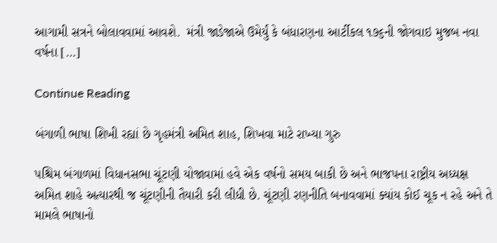આગામી સત્રને બોલાવવામાં આવશે.  મંત્રી જાડેજાએ ઉમેર્યું કે બંધારણના આર્ટીકલ ૧૭૬ની જોગવાઇ મુજબ નવા વર્ષના […]

Continue Reading

બંગાળી ભાષા શિખી રહ્યાં છે ગૃહમંત્રી અમિત શાહ, શિખવા માટે રાખ્યા ગુરુ

પશ્ચિમ બંગાળમાં વિધાનસભા ચૂંટણી યોજાવામાં હવે એક વર્ષનો સમય બાકી છે અને ભાજપના રાષ્ટ્રીય અધ્યક્ષ અમિત શાહે અત્યારથી જ ચૂંટણીની તૈયારી કરી લીધી છે. ચૂંટણી રણનીતિ બનાવવામાં ક્યાંય કોઈ ચૂક ન રહે અને તે મામલે ભાષાનો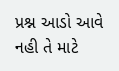પ્રશ્ન આડો આવે નહી તે માટે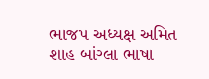ભાજપ અધ્યક્ષ અમિત શાહ બાંગ્લા ભાષા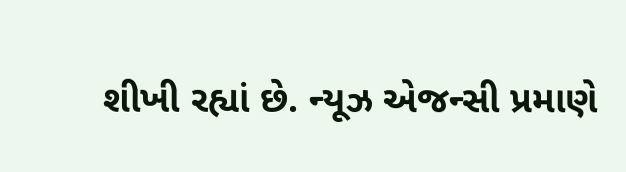શીખી રહ્યાં છે. ન્યૂઝ એજન્સી પ્રમાણે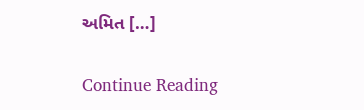અમિત […]

Continue Reading